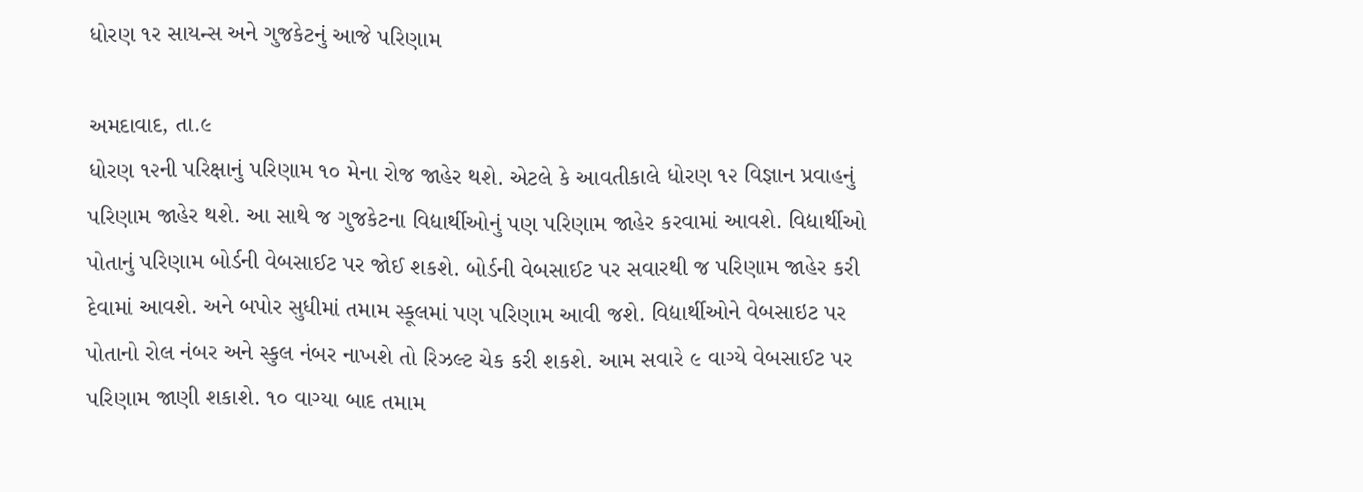ધોરણ ૧ર સાયન્સ અને ગુજકેટનું આજે પરિણામ

અમદાવાદ, તા.૯
ધોરણ ૧૨ની પરિક્ષાનું પરિણામ ૧૦ મેના રોજ જાહેર થશે. એટલે કે આવતીકાલે ધોરણ ૧૨ વિજ્ઞાન પ્રવાહનું પરિણામ જાહેર થશે. આ સાથે જ ગુજકેટના વિદ્યાર્થીઓનું પણ પરિણામ જાહેર કરવામાં આવશે. વિદ્યાર્થીઓ પોતાનું પરિણામ બોર્ડની વેબસાઈટ પર જોઈ શકશે. બોર્ડની વેબસાઈટ પર સવારથી જ પરિણામ જાહેર કરી દેવામાં આવશે. અને બપોર સુધીમાં તમામ સ્કૂલમાં પણ પરિણામ આવી જશે. વિદ્યાર્થીઓને વેબસાઇટ પર પોતાનો રોલ નંબર અને સ્કુલ નંબર નાખશે તો રિઝલ્ટ ચેક કરી શકશે. આમ સવારે ૯ વાગ્યે વેબસાઈટ પર પરિણામ જાણી શકાશે. ૧૦ વાગ્યા બાદ તમામ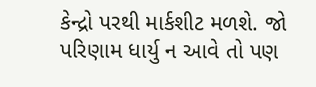કેન્દ્રો પરથી માર્કશીટ મળશે. જો પરિણામ ધાર્યુ ન આવે તો પણ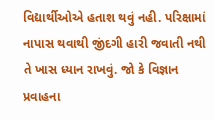વિદ્યાર્થીઓએ હતાશ થવું નહી. પરિક્ષામાં નાપાસ થવાથી જીંદગી હારી જવાતી નથી તે ખાસ ધ્યાન રાખવું. જો કે વિજ્ઞાન પ્રવાહના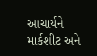આચાર્યને માર્કશીટ અને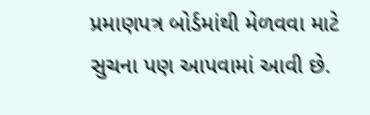પ્રમાણપત્ર બોર્ડમાંથી મેળવવા માટે સુચના પણ આપવામાં આવી છે.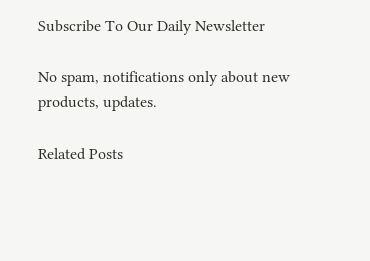Subscribe To Our Daily Newsletter

No spam, notifications only about new products, updates.

Related Posts